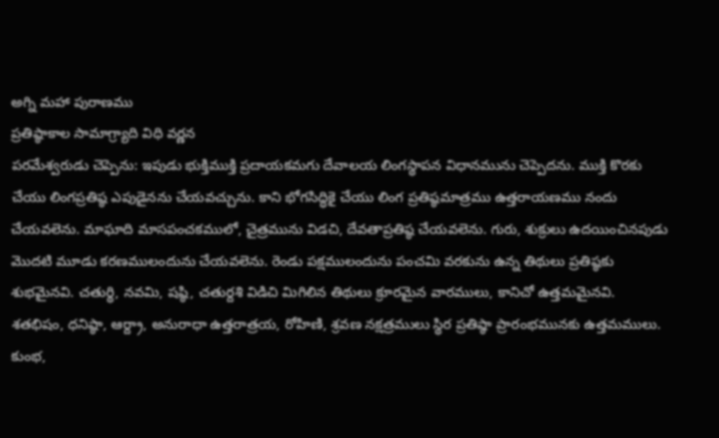అగ్ని మహా పురాణము
ప్రతిష్ఠాకాల సామాగ్ర్యాది విధి వర్ణన
పరమేశ్వరుడు చెప్పెను: ఇపుడు భుక్తిముక్తి ప్రదాయకమగు దేవాలయ లింగస్థాపన విధానమును చెప్పెదను. ముక్తి కొరకు చేయు లింగప్రతిష్ఠ ఎపుడైనను చేయవచ్చును. కాని భోగసిద్ధికై చేయు లింగ ప్రతిష్ఠమాత్రము ఉత్తరాయణము నందు చేయవలెను. మాఘాది మాసపంచకములో, చైత్రమును విడచి, దేవతాప్రతిష్ఠ చేయవలెను. గురు, శుక్రులు ఉదయించినపుడు మొదటి మూడు కరణములందును చేయవలెను. రెండు పక్షములందును పంచమి వరకును ఉన్న తిథులు ప్రతిష్ఠకు శుభమైనవి. చతుర్థి, నవమి, షష్ఠి, చతుర్దశి విడిచి మిగిలిన తిథులు క్రూరమైన వారములు, కానిచో ఉత్తమమైనవి. శతభిషం, ధనిష్ఠా, ఆర్ద్రా, అనురాధా ఉత్తరాత్రయ, రోహిణి, శ్రవణ నక్షత్రములు స్థిర ప్రతిష్ఠా ప్రారంభమునకు ఉత్తమములు. కుంభ,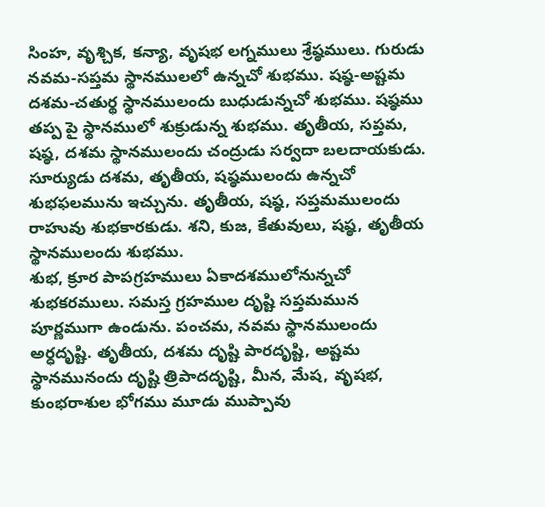సింహ, వృశ్చిక, కన్యా, వృషభ లగ్నములు శ్రేష్ఠములు. గురుడు నవమ-సప్తమ స్థానములలో ఉన్నచో శుభము. షష్ఠ-అష్టమ దశమ-చతుర్థ స్థానములందు బుధుడున్నచో శుభము. షష్ఠము తప్ప పై స్థానములో శుక్రుడున్న శుభము. తృతీయ, సప్తమ, షష్ఠ, దశమ స్థానములందు చంద్రుడు సర్వదా బలదాయకుడు. సూర్యుడు దశమ, తృతీయ, షష్ఠములందు ఉన్నచో శుభఫలమును ఇచ్చును. తృతీయ, షష్ఠ, సప్తమములందు రాహువు శుభకారకుడు. శని, కుజ, కేతువులు, షష్ఠ, తృతీయ స్థానములందు శుభము.
శుభ, క్రూర పాపగ్రహములు ఏకాదశములోనున్నచో శుభకరములు. సమస్త గ్రహముల దృష్టి సప్తమమున పూర్ణముగా ఉండును. పంచమ, నవమ స్థానములందు అర్ధదృష్టి. తృతీయ, దశమ దృష్టి పారదృష్టి, అష్టమ స్థానమునందు దృష్టి త్రిపాదదృష్టి, మీన, మేష, వృషభ, కుంభరాశుల భోగము మూడు ముప్పావు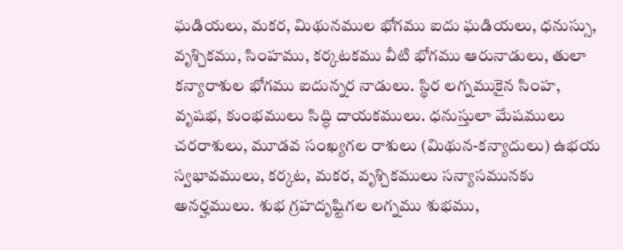ఘడియలు, మకర, మిథునముల భోగము ఐదు ఘడియలు, ధనుస్సు, వృశ్చికము, సింహము, కర్కటకము వీటి భోగము ఆరునాడులు, తులా కన్యారాశుల భోగము ఐదున్నర నాడులు. స్థిర లగ్నముకైన సింహ, వృషభ, కుంభములు సిద్ధి దాయకములు. ధనుస్తులా మేషములు చరరాశులు, మూడవ సంఖ్యగల రాశులు (మిథున-కన్యాదులు) ఉభయ స్వభావములు, కర్కట, మకర, వృశ్చికములు సన్యాసమునకు అనర్హములు. శుభ గ్రహదృష్టిగల లగ్నము శుభము,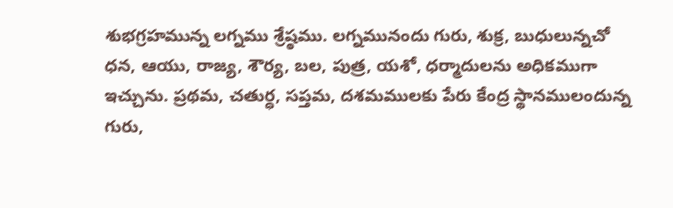శుభగ్రహమున్న లగ్నము శ్రేష్ఠము. లగ్నమునందు గురు, శుక్ర, బుధులున్నచో ధన, ఆయు, రాజ్య, శౌర్య, బల, పుత్ర, యశో, ధర్మాదులను అధికముగా ఇచ్చును. ప్రథమ, చతుర్ధ, సప్తమ, దశమములకు పేరు కేంద్ర స్థానములందున్న గురు,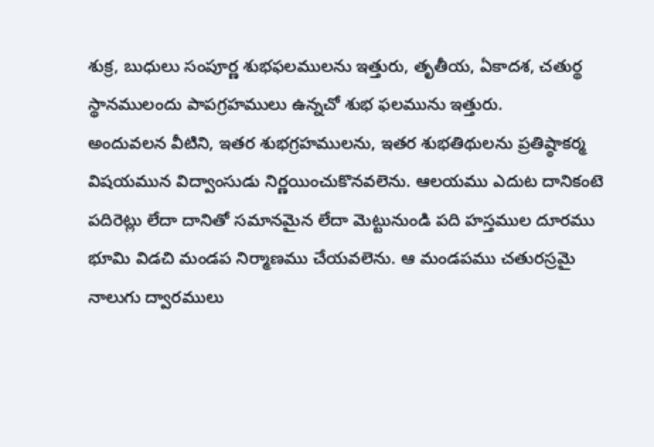శుక్ర, బుధులు సంపూర్ణ శుభఫలములను ఇత్తురు, తృతీయ, ఏకాదశ, చతుర్థ స్థానములందు పాపగ్రహములు ఉన్నచో శుభ ఫలమును ఇత్తురు.
అందువలన వీటిని, ఇతర శుభగ్రహములను, ఇతర శుభతిథులను ప్రతిష్ఠాకర్మ విషయమున విద్వాంసుడు నిర్ణయించుకొనవలెను. ఆలయము ఎదుట దానికంటె పదిరెట్లు లేదా దానితో సమానమైన లేదా మెట్టునుండి పది హస్తముల దూరము భూమి విడచి మండప నిర్మాణము చేయవలెను. ఆ మండపము చతురస్రమై నాలుగు ద్వారములు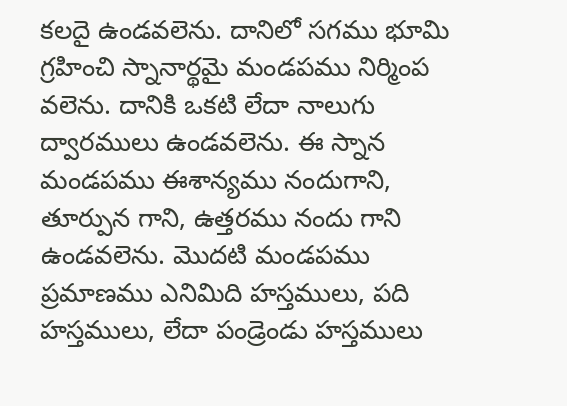కలదై ఉండవలెను. దానిలో సగము భూమి గ్రహించి స్నానార్థమై మండపము నిర్మింప వలెను. దానికి ఒకటి లేదా నాలుగు ద్వారములు ఉండవలెను. ఈ స్నాన మండపము ఈశాన్యము నందుగాని, తూర్పున గాని, ఉత్తరము నందు గాని ఉండవలెను. మొదటి మండపము ప్రమాణము ఎనిమిది హస్తములు, పది హస్తములు, లేదా పండ్రెండు హస్తములు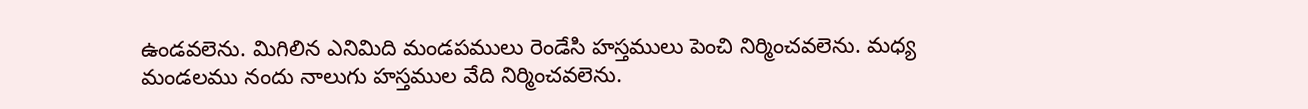ఉండవలెను. మిగిలిన ఎనిమిది మండపములు రెండేసి హస్తములు పెంచి నిర్మించవలెను. మధ్య మండలము నందు నాలుగు హస్తముల వేది నిర్మించవలెను.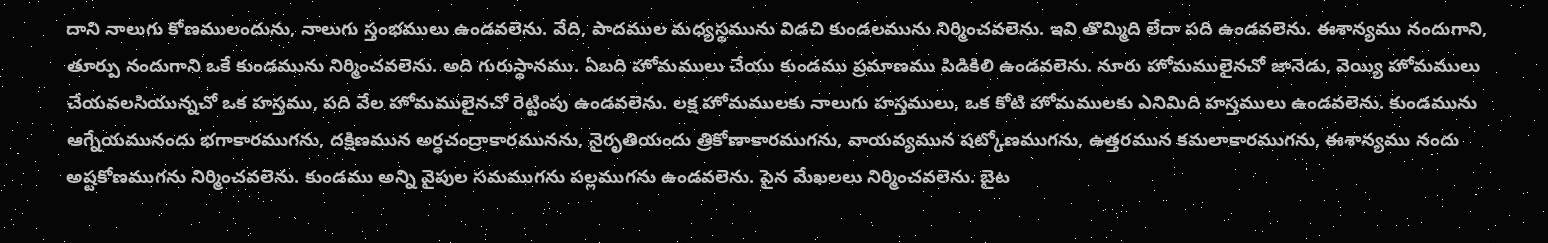దాని నాలుగు కోణములందును, నాలుగు స్తంభములు ఉండవలెను. వేది, పాదముల మధ్యస్థమును విడచి కుండలమును నిర్మించవలెను. ఇవి తొమ్మిది లేదా పది ఉండవలెను. ఈశాన్యము నందుగాని, తూర్పు నందుగాని ఒకే కుండమును నిర్మించవలెను. అది గురుస్థానము. ఏబది హోమములు చేయు కుండము ప్రమాణము పిడికిలి ఉండవలెను. నూరు హోమములైనచో జానెడు, వెయ్యి హోమములు చేయవలసియున్నచో ఒక హస్తము, పది వేల హోమములైనచో రెట్టింపు ఉండవలెను. లక్ష హోమములకు నాలుగు హస్తములు, ఒక కోటి హోమములకు ఎనిమిది హస్తములు ఉండవలెను. కుండమును ఆగ్నేయమునందు భగాకారముగను, దక్షిణమున అర్ధచంద్రాకారమునను, నైరృతియందు త్రికోణాకారముగను, వాయవ్యమున షట్కోణముగను, ఉత్తరమున కమలాకారముగను, ఈశాన్యము నందు అష్టకోణముగను నిర్మించవలెను. కుండము అన్ని వైపుల సమముగను పల్లముగను ఉండవలెను. పైన మేఖలలు నిర్మించవలెను. బైట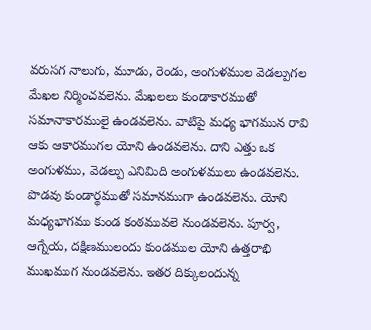వరుసగ నాలుగు, మూడు, రెండు, అంగుళముల వెడల్పుగల మేఖల నిర్మించవలెను. మేఖలలు కుండాకారముతో సమానాకారములై ఉండవలెను. వాటిపై మధ్య భాగమున రావి ఆకు ఆకారముగల యోని ఉండవలెను. దాని ఎత్తు ఒక అంగుళము, వెడల్పు ఎనిమిది అంగుళములు ఉండవలెను. పొడవు కుండార్థముతో సమానముగా ఉండవలెను. యోని మధ్యభాగము కుండ కంఠమువలె నుండవలెను. పూర్వ, ఆగ్నేయ, దక్షిణములందు కుండముల యోని ఉత్తరాభి ముఖముగ నుండవలెను. ఇతర దిక్కులందున్న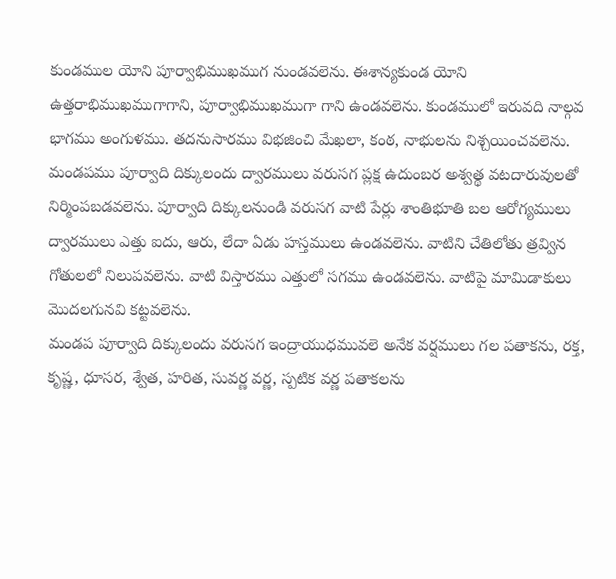కుండముల యోని పూర్వాభిముఖముగ నుండవలెను. ఈశాన్యకుండ యోని ఉత్తరాభిముఖముగాగాని, పూర్వాభిముఖముగా గాని ఉండవలెను. కుండములో ఇరువది నాల్గవ భాగము అంగుళము. తదనుసారము విభజించి మేఖలా, కంఠ, నాభులను నిశ్చయించవలెను. మండపము పూర్వాది దిక్కులందు ద్వారములు వరుసగ ప్లక్ష ఉదుంబర అశ్వత్థ వటదారువులతో నిర్మింపబడవలెను. పూర్వాది దిక్కులనుండి వరుసగ వాటి పేర్లు శాంతిభూతి బల ఆరోగ్యములు ద్వారములు ఎత్తు ఐదు, ఆరు, లేదా ఏడు హస్తములు ఉండవలెను. వాటిని చేతిలోతు త్రవ్విన గోతులలో నిలుపవలెను. వాటి విస్తారము ఎత్తులో సగము ఉండవలెను. వాటిపై మామిడాకులు మొదలగునవి కట్టవలెను.
మండప పూర్వాది దిక్కులందు వరుసగ ఇంద్రాయుధమువలె అనేక వర్షములు గల పతాకను, రక్త, కృష్ణ, ధూసర, శ్వేత, హరిత, సువర్ణ వర్ణ, స్పటిక వర్ణ పతాకలను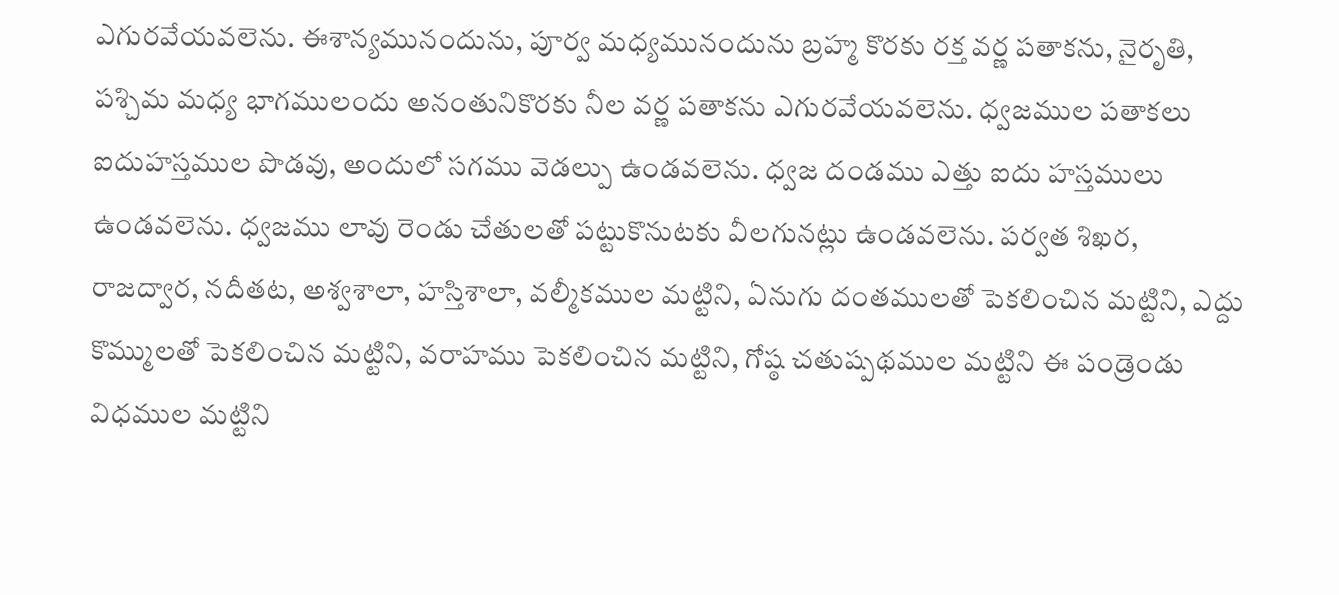ఎగురవేయవలెను. ఈశాన్యమునందును, పూర్వ మధ్యమునందును బ్రహ్మ కొరకు రక్త వర్ణ పతాకను, నైరృతి, పశ్చిమ మధ్య భాగములందు అనంతునికొరకు నీల వర్ణ పతాకను ఎగురవేయవలెను. ధ్వజముల పతాకలు ఐదుహస్తముల పొడవు, అందులో సగము వెడల్పు ఉండవలెను. ధ్వజ దండము ఎత్తు ఐదు హస్తములు ఉండవలెను. ధ్వజము లావు రెండు చేతులతో పట్టుకొనుటకు వీలగునట్లు ఉండవలెను. పర్వత శిఖర, రాజద్వార, నదీతట, అశ్వశాలా, హస్తిశాలా, వల్మీకముల మట్టిని, ఏనుగు దంతములతో పెకలించిన మట్టిని, ఎద్దు కొమ్ములతో పెకలించిన మట్టిని, వరాహము పెకలించిన మట్టిని, గోష్ఠ చతుష్పథముల మట్టిని ఈ పండ్రెండు విధముల మట్టిని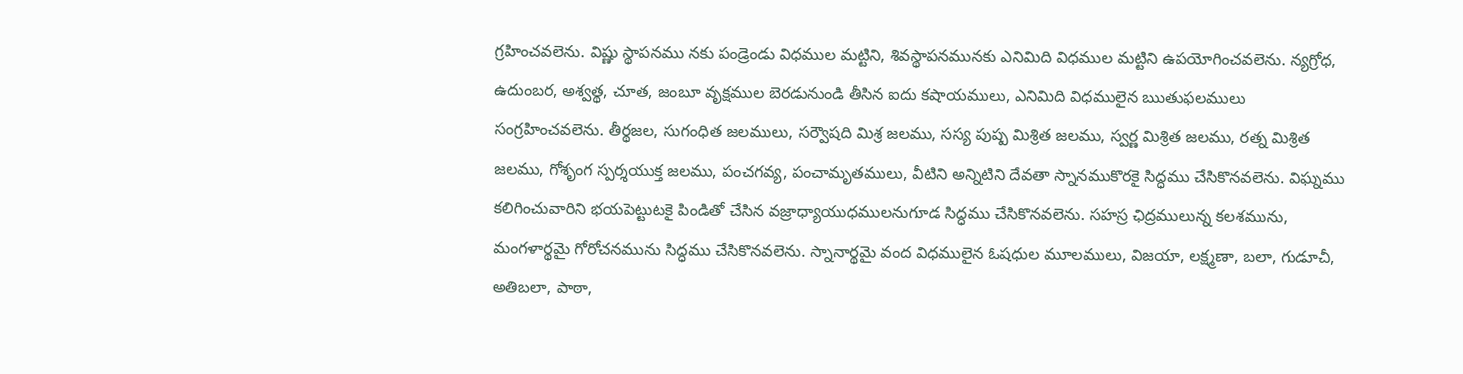గ్రహించవలెను. విష్ణు స్థాపనము నకు పండ్రెండు విధముల మట్టిని, శివస్థాపనమునకు ఎనిమిది విధముల మట్టిని ఉపయోగించవలెను. న్యగ్రోధ, ఉదుంబర, అశ్వత్థ, చూత, జంబూ వృక్షముల బెరడునుండి తీసిన ఐదు కషాయములు, ఎనిమిది విధములైన ఋతుఫలములు సంగ్రహించవలెను. తీర్థజల, సుగంధిత జలములు, సర్వౌషది మిశ్ర జలము, సస్య పుష్ప మిశ్రిత జలము, స్వర్ణ మిశ్రిత జలము, రత్న మిశ్రిత జలము, గోశృంగ స్పర్శయుక్త జలము, పంచగవ్య, పంచామృతములు, వీటిని అన్నిటిని దేవతా స్నానముకొరకై సిద్ధము చేసికొనవలెను. విఘ్నము కలిగించువారిని భయపెట్టుటకై పిండితో చేసిన వజ్రాధ్యాయుధములనుగూడ సిద్ధము చేసికొనవలెను. సహస్ర ఛిద్రములున్న కలశమును, మంగళార్థమై గోరోచనమును సిద్ధము చేసికొనవలెను. స్నానార్థమై వంద విధములైన ఓషధుల మూలములు, విజయా, లక్ష్మణా, బలా, గుడూచీ, అతిబలా, పాఠా,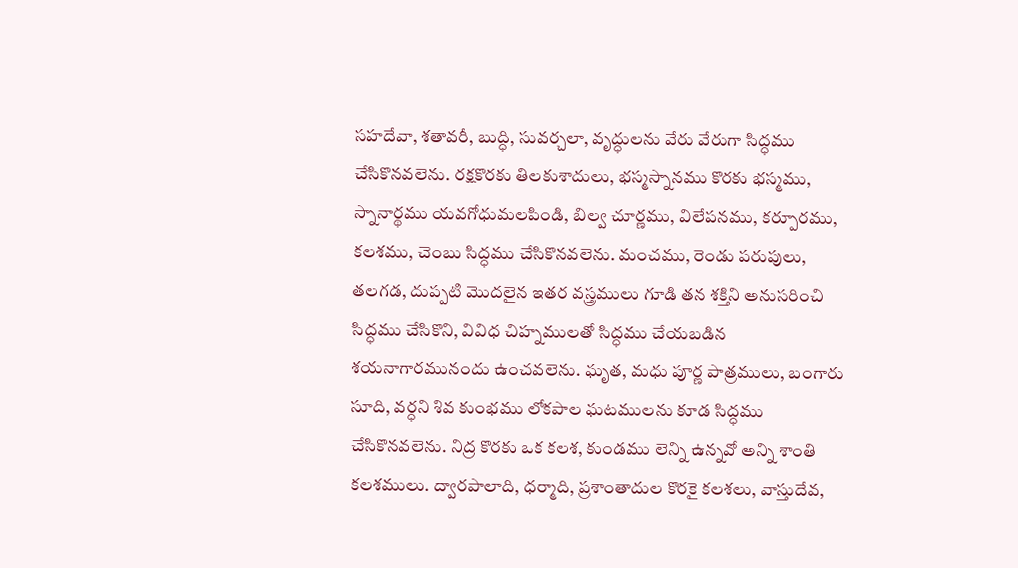సహదేవా, శతావరీ, బుద్ధి, సువర్చలా, వృద్ధులను వేరు వేరుగా సిద్ధము చేసికొనవలెను. రక్షకొరకు తిలకుశాదులు, భస్మస్నానము కొరకు భస్మము, స్నానార్థము యవగోధుమలపిండి, బిల్వ చూర్ణము, విలేపనము, కర్పూరము, కలశము, చెంబు సిద్ధము చేసికొనవలెను. మంచము, రెండు పరుపులు, తలగడ, దుప్పటి మొదలైన ఇతర వస్త్రములు గూడి తన శక్తిని అనుసరించి సిద్ధము చేసికొని, వివిధ చిహ్నములతో సిద్ధము చేయబడిన శయనాగారమునందు ఉంచవలెను. ఘృత, మధు పూర్ణ పాత్రములు, బంగారు సూది, వర్ధని శివ కుంభము లోకపాల ఘటములను కూడ సిద్ధము చేసికొనవలెను. నిద్ర కొరకు ఒక కలశ, కుండము లెన్ని ఉన్నవో అన్ని శాంతి కలశములు. ద్వారపాలాది, ధర్మాది, ప్రశాంతాదుల కొరకై కలశలు, వాస్తుదేవ,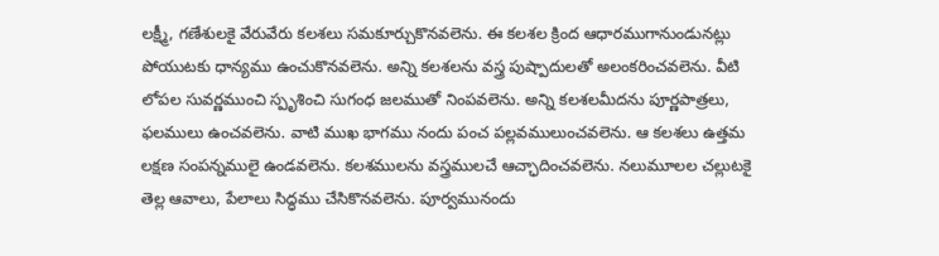లక్ష్మీ, గణేశులకై వేరువేరు కలశలు సమకూర్చుకొనవలెను. ఈ కలశల క్రింద ఆధారముగానుండునట్లు పోయుటకు ధాన్యము ఉంచుకొనవలెను. అన్ని కలశలను వస్త్ర పుష్పాదులతో అలంకరించవలెను. వీటి లోపల సువర్ణముంచి స్పృశించి సుగంధ జలముతో నింపవలెను. అన్ని కలశలమీదను పూర్ణపాత్రలు, ఫలములు ఉంచవలెను. వాటి ముఖ భాగము నందు పంచ పల్లవములుంచవలెను. ఆ కలశలు ఉత్తమ లక్షణ సంపన్నములై ఉండవలెను. కలశములను వస్త్రములచే ఆచ్ఛాదించవలెను. నలుమూలల చల్లుటకై తెల్ల ఆవాలు, పేలాలు సిద్ధము చేసికొనవలెను. పూర్వమునందు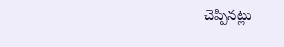చెప్పినట్లు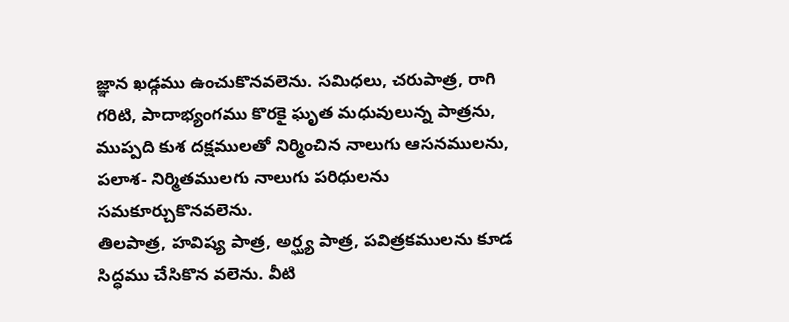జ్ఞాన ఖడ్గము ఉంచుకొనవలెను. సమిధలు, చరుపాత్ర, రాగి గరిటి, పాదాభ్యంగము కొరకై ఘృత మధువులున్న పాత్రను, ముప్పది కుశ దక్షములతో నిర్మించిన నాలుగు ఆసనములను, పలాశ- నిర్మితములగు నాలుగు పరిధులను సమకూర్చుకొనవలెను.
తిలపాత్ర, హవిష్య పాత్ర, అర్ఘ్య పాత్ర, పవిత్రకములను కూడ సిద్ధము చేసికొన వలెను. వీటి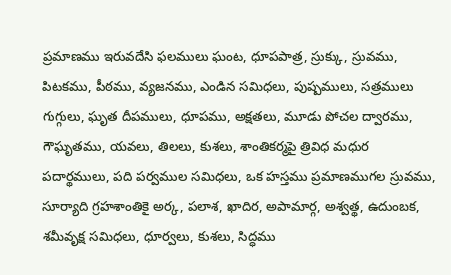ప్రమాణము ఇరువదేసి ఫలములు ఘంట, ధూపపాత్ర, స్రుక్కు, స్రువము, పిటకము, పీఠము, వ్యజనము, ఎండిన సమిధలు, పుష్పములు, సత్రములు గుగ్గులు, ఘృత దీపములు, ధూపము, అక్షతలు, మూడు పోచల ద్వారము, గౌఘృతము, యవలు, తిలలు, కుశలు, శాంతికర్మపై త్రివిధ మధుర పదార్థములు, పది పర్వముల సమిధలు, ఒక హస్తము ప్రమాణముగల స్రువము, సూర్యాది గ్రహశాంతికై అర్క, పలాశ, ఖాదిర, అపామార్గ, అశ్వత్థ, ఉదుంబక, శమీవృక్ష సమిధలు, ధూర్వలు, కుశలు, సిద్ధము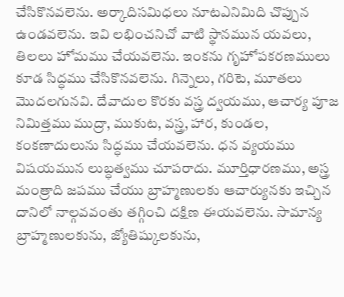చేసికొనవలెను. అర్కాదిసమిధలు నూటఎనిమిది చొప్పున ఉండవలెను. ఇవి లభించనిచో వాటి స్థానమున యవలు, తిలలు హోమము చేయవలెను. ఇంకను గృహోపకరణములు కూడ సిద్ధము చేసికొనవలెను. గిన్నెలు, గరిటె, మూతలు మొదలగునవి. దేవాదుల కొరకు వస్త్ర ద్వయము, ఆచార్య పూజ నిమిత్తము ముద్రా, ముకుట, వస్త్ర, హార, కుండల, కంకణాదులును సిద్ధము చేయవలెను. ధన వ్యయము విషయమున లుబ్ధత్వము చూపరాదు. మూర్తిధారణము, అస్త్ర మంత్రాది జపము చేయు బ్రాహ్మణులకు ఆచార్యునకు ఇచ్చిన దానిలో నాల్గవవంతు తగ్గించి దక్షిణ ఈయవలెను. సామాన్య బ్రాహ్మణులకును, జ్యోతిష్కులకును,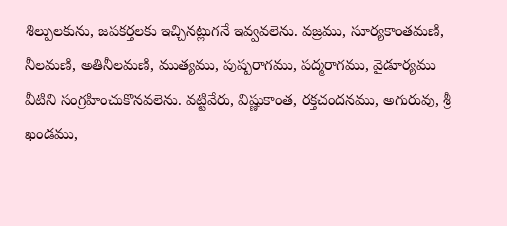శిల్పులకును, జపకర్తలకు ఇచ్చినట్లుగనే ఇవ్వవలెను. వజ్రము, సూర్యకాంతమణి, నీలమణి, అతినీలమణి, ముత్యము, పుష్పరాగము, పద్మరాగము, వైడూర్యము వీటిని సంగ్రహించుకొనవలెను. వట్టివేరు, విష్ణుకాంత, రక్తచందనము, అగురువు, శ్రీ ఖండము,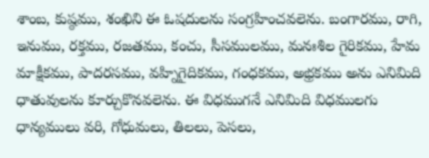శాంబ, కుష్ఠము, శంఖిని ఈ ఓషదులను సంగ్రహించవలెను. బంగారము, రాగి, ఇనుము, రక్తము, రజతము, కంచు, సీసములము, మనఃశిల గైరికము, హేమ మాక్షీకము, పాదరసము, వహ్నిగైదికము, గంధకము, అభ్రకము అను ఎనిమిది ధాతువులను కూర్చుకొనవలెను. ఈ విధముగనే ఎనిమిది విధములగు ధాన్యములు వరి, గోధుమలు, తిలలు, పెసలు,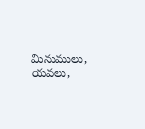మినుములు, యవలు,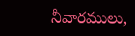నీవారములు,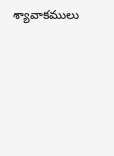శ్యావాకములు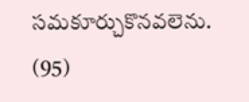సమకూర్చుకొనవలెను. (95)